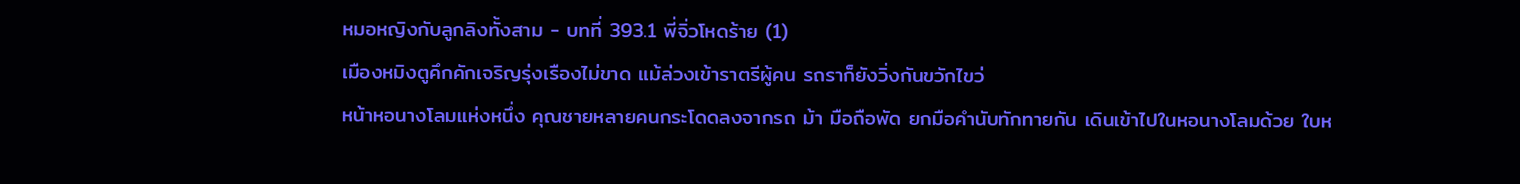หมอหญิงกับลูกลิงทั้งสาม - บทที่ 393.1 พี่จิ่วโหดร้าย (1)
เมืองหมิงตูคึกคักเจริญรุ่งเรืองไม่ขาด แม้ล่วงเข้าราตรีผู้คน รถราก็ยังวิ่งกันขวักไขว่
หน้าหอนางโลมแห่งหนึ่ง คุณชายหลายคนกระโดดลงจากรถ ม้า มือถือพัด ยกมือคำนับทักทายกัน เดินเข้าไปในหอนางโลมด้วย ใบห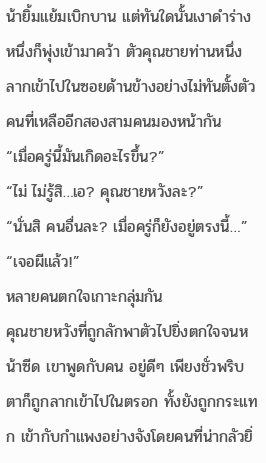น้ายิ้มแย้มเบิกบาน แต่ทันใดนั้นเงาดำร่างหนึ่งก็พุ่งเข้ามาคว้า ตัวคุณชายท่านหนึ่ง ลากเข้าไปในซอยด้านข้างอย่างไม่ทันตั้งตัว
คนที่เหลืออีกสองสามคนมองหน้ากัน
“เมื่อครู่นี้มันเกิดอะไรขึ้น?”
“ไม่ ไม่รู้สิ…เอ? คุณชายหวังละ?”
“นั่นสิ คนอื่นละ? เมื่อครู่ก็ยังอยู่ตรงนี้…”
“เจอผีแล้ว!”
หลายคนตกใจเกาะกลุ่มกัน
คุณชายหวังที่ถูกลักพาตัวไปยิ่งตกใจจนหน้าซีด เขาพูดกับคน อยู่ดีๆ เพียงชั่วพริบตาก็ถูกลากเข้าไปในตรอก ทั้งยังถูกกระแทก เข้ากับกำแพงอย่างจังโดยคนที่น่ากลัวยิ่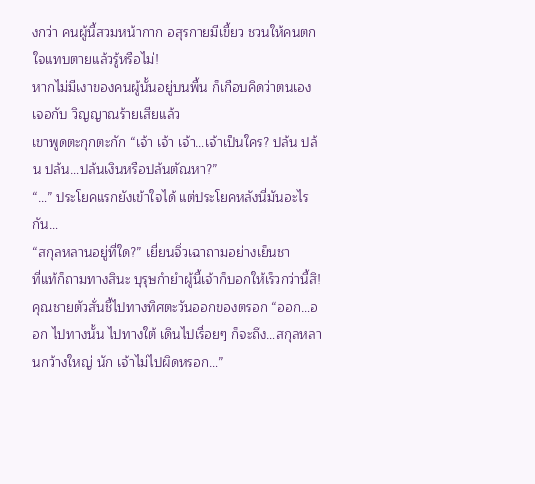งกว่า คนผู้นี้สวมหน้ากาก อสุรกายมีเขี้ยว ชวนให้คนตกใจแทบตายแล้วรู้หรือไม่!
หากไม่มีเงาของคนผู้นั้นอยู่บนพื้น ก็เกือบคิดว่าตนเองเจอกับ วิญญาณร้ายเสียแล้ว
เขาพูดตะกุกตะกัก “เจ้า เจ้า เจ้า…เจ้าเป็นใคร? ปล้น ปล้น ปล้น…ปล้นเงินหรือปล้นตัณหา?”
“…” ประโยคแรกยังเข้าใจได้ แต่ประโยคหลังนี่มันอะไรกัน…
“สกุลหลานอยู่ที่ใด?” เยี่ยนจิ่วเฉาถามอย่างเย็นชา
ที่แท้ก็ถามทางสินะ บุรุษกำยำผู้นี้เจ้าก็บอกให้เร็วกว่านี้สิ!
คุณชายตัวสั่นชี้ไปทางทิศตะวันออกของตรอก “ออก…ออก ไปทางนั้น ไปทางใต้ เดินไปเรื่อยๆ ก็จะถึง…สกุลหลานกว้างใหญ่ นัก เจ้าไม่ไปผิดหรอก…”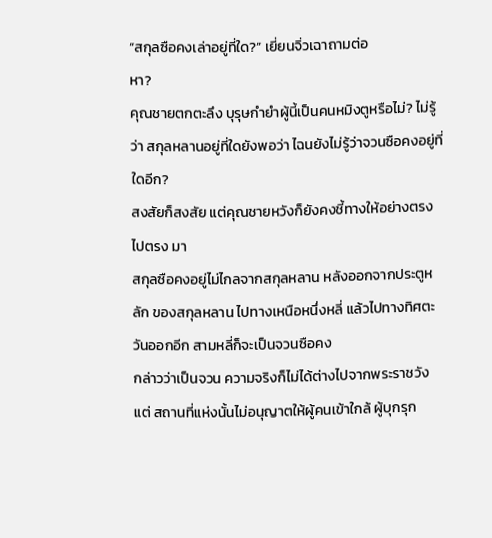“สกุลซือคงเล่าอยู่ที่ใด?” เยี่ยนจิ่วเฉาถามต่อ
หา?
คุณชายตกตะลึง บุรุษกำยำผู้นี้เป็นคนหมิงตูหรือไม่? ไม่รู้ว่า สกุลหลานอยู่ที่ใดยังพอว่า ไฉนยังไม่รู้ว่าจวนซือคงอยู่ที่ใดอีก?
สงสัยก็สงสัย แต่คุณชายหวังก็ยังคงชี้ทางให้อย่างตรงไปตรง มา
สกุลซือคงอยู่ไม่ไกลจากสกุลหลาน หลังออกจากประตูหลัก ของสกุลหลาน ไปทางเหนือหนึ่งหลี่ แล้วไปทางทิศตะวันออกอีก สามหลี่ก็จะเป็นจวนซือคง
กล่าวว่าเป็นจวน ความจริงก็ไม่ได้ต่างไปจากพระราชวัง แต่ สถานที่แห่งนั้นไม่อนุญาตให้ผู้คนเข้าใกล้ ผู้บุกรุก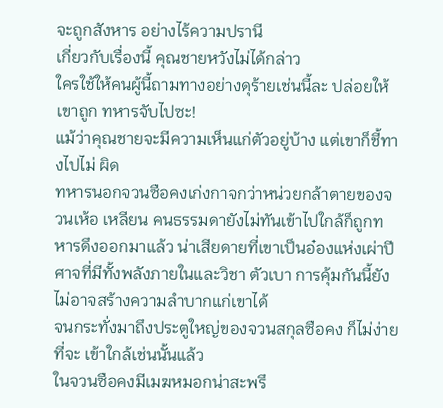จะถูกสังหาร อย่างไร้ความปรานี
เกี่ยวกับเรื่องนี้ คุณชายหวังไม่ได้กล่าว
ใครใช้ให้คนผู้นี้ถามทางอย่างดุร้ายเช่นนี้ละ ปล่อยให้เขาถูก ทหารจับไปซะ!
แม้ว่าคุณชายจะมีความเห็นแก่ตัวอยู่บ้าง แต่เขาก็ชี้ทางไปไม่ ผิด
ทหารนอกจวนซือคงเก่งกาจกว่าหน่วยกล้าตายของจวนเห้อ เหลียน คนธรรมดายังไม่ทันเข้าไปใกล้ก็ถูกทหารดึงออกมาแล้ว น่าเสียดายที่เขาเป็นอ๋องแห่งเผ่าปีศาจที่มีทั้งพลังภายในและวิชา ตัวเบา การคุ้มกันนี้ยังไม่อาจสร้างความลำบากแก่เขาได้
จนกระทั่งมาถึงประตูใหญ่ของจวนสกุลซือคง ก็ไม่ง่ายที่จะ เข้าใกล้เช่นนั้นแล้ว
ในจวนซือคงมีเมฆหมอกน่าสะพรึ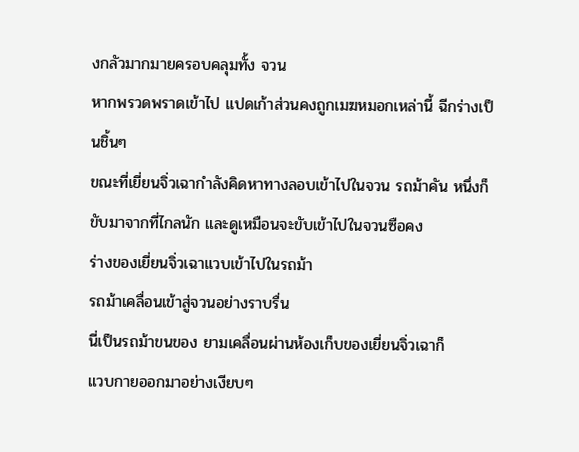งกลัวมากมายครอบคลุมทั้ง จวน
หากพรวดพราดเข้าไป แปดเก้าส่วนคงถูกเมฆหมอกเหล่านี้ ฉีกร่างเป็นชิ้นๆ
ขณะที่เยี่ยนจิ่วเฉากำลังคิดหาทางลอบเข้าไปในจวน รถม้าคัน หนึ่งก็ขับมาจากที่ไกลนัก และดูเหมือนจะขับเข้าไปในจวนซือคง
ร่างของเยี่ยนจิ่วเฉาแวบเข้าไปในรถม้า
รถม้าเคลื่อนเข้าสู่จวนอย่างราบรื่น
นี่เป็นรถม้าขนของ ยามเคลื่อนผ่านห้องเก็บของเยี่ยนจิ่วเฉาก็
แวบกายออกมาอย่างเงียบๆ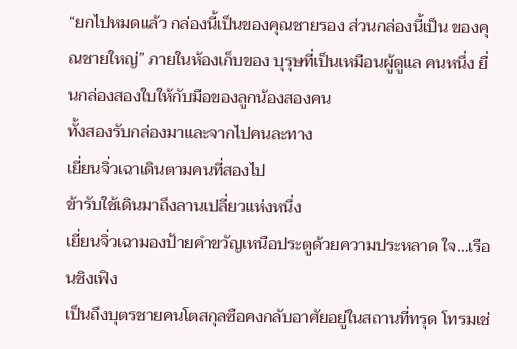“ยกไปหมดแล้ว กล่องนี้เป็นของคุณชายรอง ส่วนกล่องนี้เป็น ของคุณชายใหญ่” ภายในห้องเก็บของ บุรุษที่เป็นเหมือนผู้ดูแล คนหนึ่ง ยื่นกล่องสองใบให้กับมือของลูกน้องสองคน
ทั้งสองรับกล่องมาและจากไปคนละทาง
เยี่ยนจิ่วเฉาเดินตามคนที่สองไป
ข้ารับใช้เดินมาถึงลานเปลี่ยวแห่งหนึ่ง
เยี่ยนจิ่วเฉามองป้ายคำขวัญเหนือประตูด้วยความประหลาด ใจ…เรือนชิงเฟิง
เป็นถึงบุตรชายคนโตสกุลซือคงกลับอาศัยอยู่ในสถานที่ทรุด โทรมเช่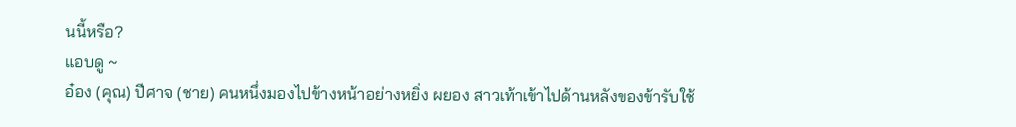นนี้หรือ?
แอบดู ~
อ๋อง (คุณ) ปีศาจ (ชาย) คนหนึ่งมองไปข้างหน้าอย่างหยิ่ง ผยอง สาวเท้าเข้าไปด้านหลังของข้ารับใช้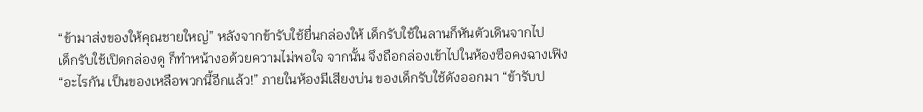“ข้ามาส่งของให้คุณชายใหญ่” หลังจากข้ารับใช้ยื่นกล่องให้ เด็กรับใช้ในลานก็หันตัวเดินจากไป
เด็กรับใช้เปิดกล่องดู ก็ทำหน้างอด้วยความไม่พอใจ จากนั้น จึงถือกล่องเข้าไปในห้องซือคงฉางเฟิง
“อะไรกัน เป็นของเหลือพวกนี้อีกแล้ว!” ภายในห้องมีเสียงบ่น ของเด็กรับใช้ดังออกมา “ข้ารับป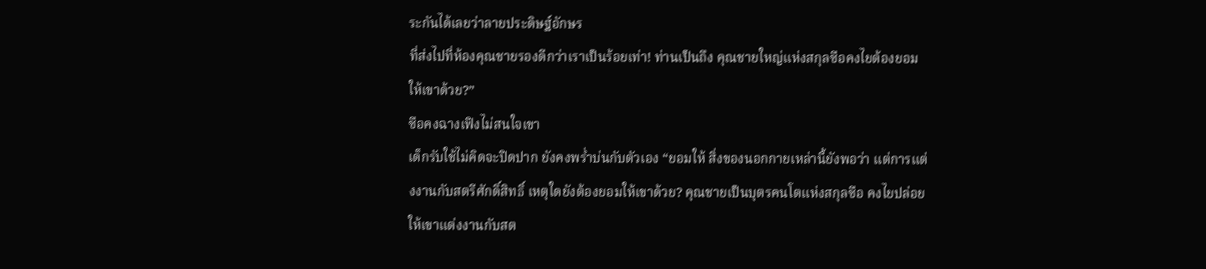ระกันได้เลยว่าลายประดิษฐ์อักษร
ที่ส่งไปที่ห้องคุณชายรองดีกว่าเราเป็นร้อยเท่า! ท่านเป็นถึง คุณชายใหญ่แห่งสกุลซือคงไยต้องยอมให้เขาด้วย?”
ซือคงฉางเฟิงไม่สนใจเขา
เด็กรับใช้ไม่คิดจะปิดปาก ยังคงพรํ่าบ่นกับตัวเอง “ยอมให้ สิ่งของนอกกายเหล่านี้ยังพอว่า แต่การแต่งงานกับสตรีศักดิ์สิทธิ์ เหตุใดยังต้องยอมให้เขาด้วย? คุณชายเป็นบุตรคนโตแห่งสกุลซือ คงไยปล่อยให้เขาแต่งงานกับสต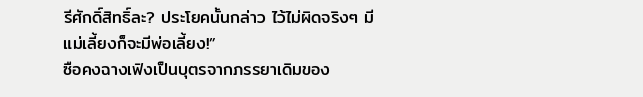รีศักดิ์สิทธิ์ละ? ประโยคนั้นกล่าว ไว้ไม่ผิดจริงๆ มีแม่เลี้ยงก็จะมีพ่อเลี้ยง!”
ซือคงฉางเฟิงเป็นบุตรจากภรรยาเดิมของ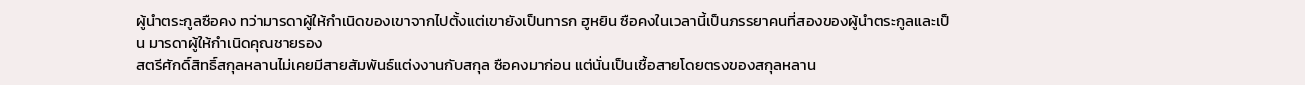ผู้นำตระกูลซือคง ทว่ามารดาผู้ให้กำเนิดของเขาจากไปตั้งแต่เขายังเป็นทารก ฮูหยิน ซือคงในเวลานี้เป็นภรรยาคนที่สองของผู้นำตระกูลและเป็น มารดาผู้ให้กำเนิดคุณชายรอง
สตรีศักดิ์สิทธิ์สกุลหลานไม่เคยมีสายสัมพันธ์แต่งงานกับสกุล ซือคงมาก่อน แต่นั่นเป็นเชื้อสายโดยตรงของสกุลหลาน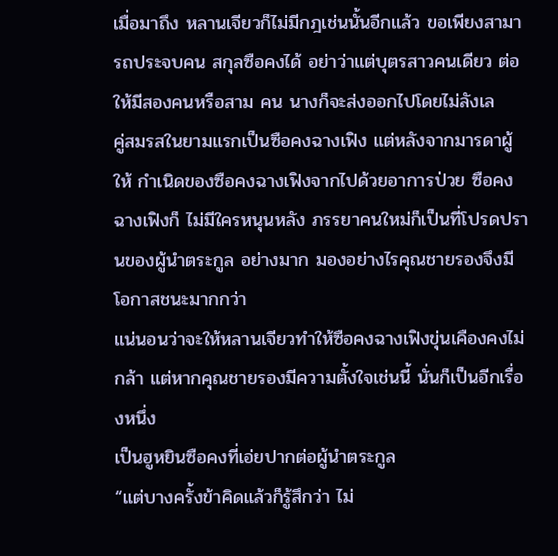เมื่อมาถึง หลานเจียวก็ไม่มีกฎเช่นนั้นอีกแล้ว ขอเพียงสามารถประจบคน สกุลซือคงได้ อย่าว่าแต่บุตรสาวคนเดียว ต่อให้มีสองคนหรือสาม คน นางก็จะส่งออกไปโดยไม่ลังเล
คู่สมรสในยามแรกเป็นซือคงฉางเฟิง แต่หลังจากมารดาผู้ให้ กำเนิดของซือคงฉางเฟิงจากไปด้วยอาการป่วย ซือคงฉางเฟิงก็ ไม่มีใครหนุนหลัง ภรรยาคนใหม่ก็เป็นที่โปรดปรานของผู้นำตระกูล อย่างมาก มองอย่างไรคุณชายรองจึงมีโอกาสชนะมากกว่า
แน่นอนว่าจะให้หลานเจียวทำให้ซือคงฉางเฟิงขุ่นเคืองคงไม่ กล้า แต่หากคุณชายรองมีความตั้งใจเช่นนี้ นั่นก็เป็นอีกเรื่องหนึ่ง
เป็นฮูหยินซือคงที่เอ่ยปากต่อผู้นำตระกูล
“แต่บางครั้งข้าคิดแล้วก็รู้สึกว่า ไม่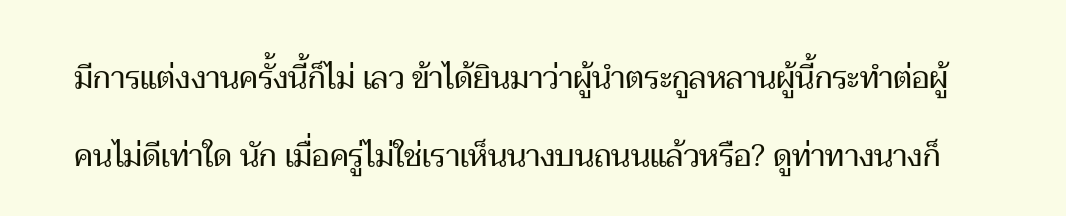มีการแต่งงานครั้งนี้ก็ไม่ เลว ข้าได้ยินมาว่าผู้นำตระกูลหลานผู้นี้กระทำต่อผู้คนไม่ดีเท่าใด นัก เมื่อครู่ไม่ใช่เราเห็นนางบนถนนแล้วหรือ? ดูท่าทางนางก็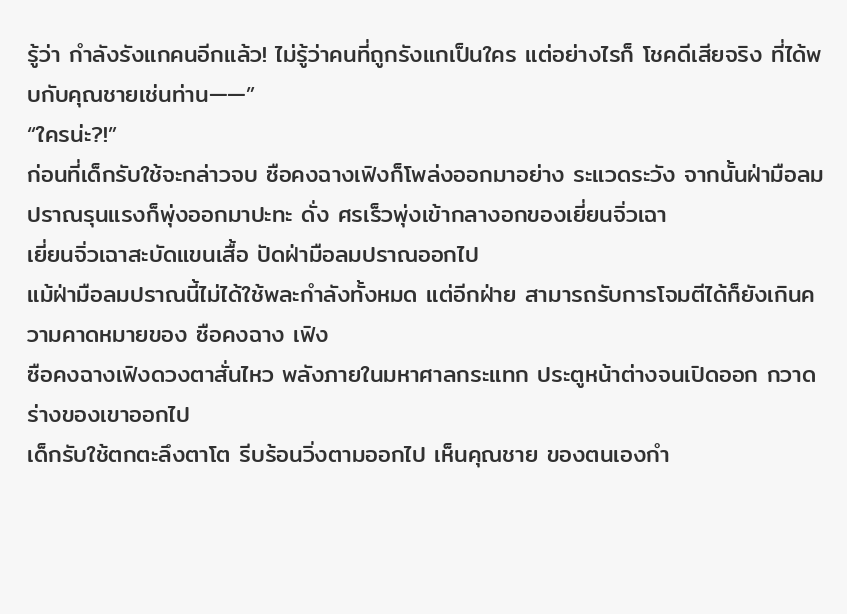รู้ว่า กำลังรังแกคนอีกแล้ว! ไม่รู้ว่าคนที่ถูกรังแกเป็นใคร แต่อย่างไรก็ โชคดีเสียจริง ที่ได้พบกับคุณชายเช่นท่าน——”
“ใครน่ะ?!”
ก่อนที่เด็กรับใช้จะกล่าวจบ ซือคงฉางเฟิงก็โพล่งออกมาอย่าง ระแวดระวัง จากนั้นฝ่ามือลมปราณรุนแรงก็พุ่งออกมาปะทะ ดั่ง ศรเร็วพุ่งเข้ากลางอกของเยี่ยนจิ่วเฉา
เยี่ยนจิ่วเฉาสะบัดแขนเสื้อ ปัดฝ่ามือลมปราณออกไป
แม้ฝ่ามือลมปราณนี้ไม่ได้ใช้พละกำลังทั้งหมด แต่อีกฝ่าย สามารถรับการโจมตีได้ก็ยังเกินความคาดหมายของ ซือคงฉาง เฟิง
ซือคงฉางเฟิงดวงตาสั่นไหว พลังภายในมหาศาลกระแทก ประตูหน้าต่างจนเปิดออก กวาดร่างของเขาออกไป
เด็กรับใช้ตกตะลึงตาโต รีบร้อนวิ่งตามออกไป เห็นคุณชาย ของตนเองกำ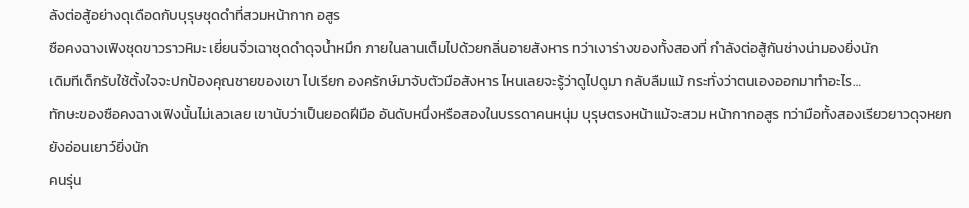ลังต่อสู้อย่างดุเดือดกับบุรุษชุดดำที่สวมหน้ากาก อสูร
ซือคงฉางเฟิงชุดขาวราวหิมะ เยี่ยนจิ่วเฉาชุดดำดุจนํ้าหมึก ภายในลานเต็มไปด้วยกลิ่นอายสังหาร ทว่าเงาร่างของทั้งสองที่ กำลังต่อสู้กันช่างน่ามองยิ่งนัก
เดิมทีเด็กรับใช้ตั้งใจจะปกป้องคุณชายของเขา ไปเรียก องครักษ์มาจับตัวมือสังหาร ไหนเลยจะรู้ว่าดูไปดูมา กลับลืมแม้ กระทั่งว่าตนเองออกมาทำอะไร…
ทักษะของซือคงฉางเฟิงนั้นไม่เลวเลย เขานับว่าเป็นยอดฝีมือ อันดับหนึ่งหรือสองในบรรดาคนหนุ่ม บุรุษตรงหน้าแม้จะสวม หน้ากากอสูร ทว่ามือทั้งสองเรียวยาวดุจหยก ยังอ่อนเยาว์ยิ่งนัก
คนรุ่น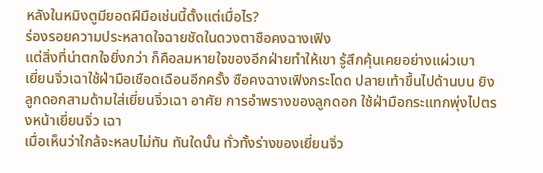หลังในหมิงตูมียอดฝีมือเช่นนี้ตั้งแต่เมื่อไร?
ร่องรอยความประหลาดใจฉายชัดในดวงตาซือคงฉางเฟิง
แต่สิ่งที่น่าตกใจยิ่งกว่า ก็คือลมหายใจของอีกฝ่ายทำให้เขา รู้สึกคุ้นเคยอย่างแผ่วเบา
เยี่ยนจิ่วเฉาใช้ฝ่ามือเชือดเฉือนอีกครั้ง ซือคงฉางเฟิงกระโดด ปลายเท้าขึ้นไปด้านบน ยิงลูกดอกสามด้ามใส่เยี่ยนจิ่วเฉา อาศัย การอำพรางของลูกดอก ใช้ฝ่ามือกระแทกพุ่งไปตรงหน้าเยี่ยนจิ่ว เฉา
เมื่อเห็นว่าใกล้จะหลบไม่ทัน ทันใดนั้น ทั่วทั้งร่างของเยี่ยนจิ่ว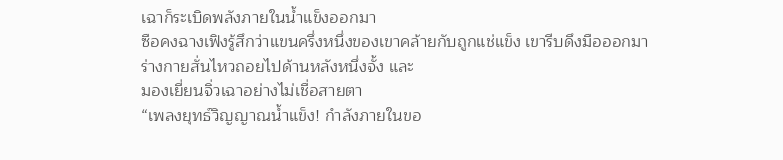เฉาก็ระเบิดพลังภายในนํ้าแข็งออกมา
ซือคงฉางเฟิงรู้สึกว่าแขนครึ่งหนึ่งของเขาคล้ายกับถูกแช่แข็ง เขารีบดึงมือออกมา ร่างกายสั่นไหวถอยไปด้านหลังหนึ่งจั้ง และ
มองเยี่ยนจิ่วเฉาอย่างไม่เชื่อสายตา
“เพลงยุทธ์วิญญาณนํ้าแข็ง! กำลังภายในขอ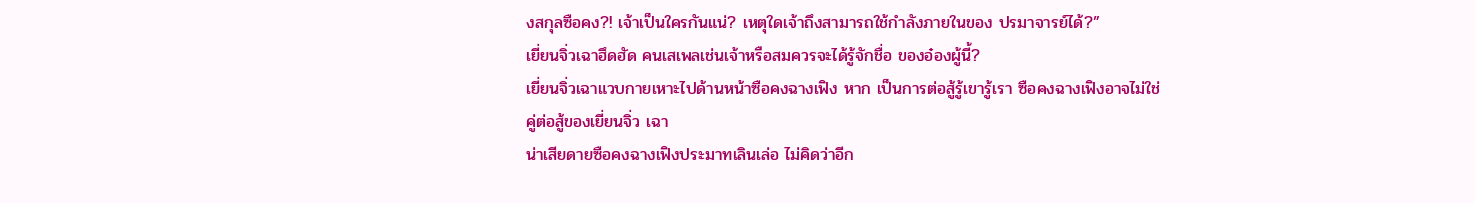งสกุลซือคง?! เจ้าเป็นใครกันแน่? เหตุใดเจ้าถึงสามารถใช้กำลังภายในของ ปรมาจารย์ได้?”
เยี่ยนจิ่วเฉาฮึดฮัด คนเสเพลเช่นเจ้าหรือสมควรจะได้รู้จักชื่อ ของอ๋องผู้นี้?
เยี่ยนจิ่วเฉาแวบกายเหาะไปด้านหน้าซือคงฉางเฟิง หาก เป็นการต่อสู้รู้เขารู้เรา ซือคงฉางเฟิงอาจไม่ใช่คู่ต่อสู้ของเยี่ยนจิ่ว เฉา
น่าเสียดายซือคงฉางเฟิงประมาทเลินเล่อ ไม่คิดว่าอีก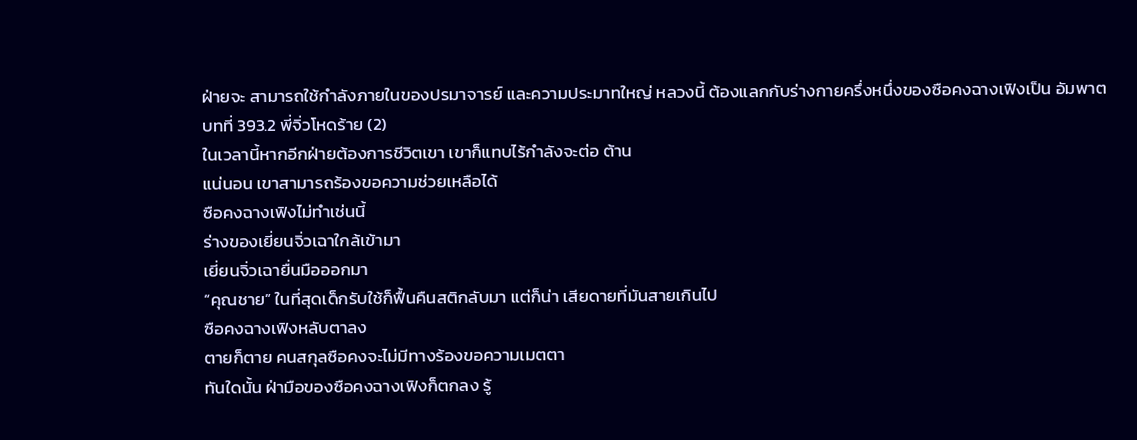ฝ่ายจะ สามารถใช้กำลังภายในของปรมาจารย์ และความประมาทใหญ่ หลวงนี้ ต้องแลกกับร่างกายครึ่งหนึ่งของซือคงฉางเฟิงเป็น อัมพาต
บทที่ 393.2 พี่จิ่วโหดร้าย (2)
ในเวลานี้หากอีกฝ่ายต้องการชีวิตเขา เขาก็แทบไร้กำลังจะต่อ ต้าน
แน่นอน เขาสามารถร้องขอความช่วยเหลือได้
ซือคงฉางเฟิงไม่ทำเช่นนี้
ร่างของเยี่ยนจิ่วเฉาใกล้เข้ามา
เยี่ยนจิ่วเฉายื่นมือออกมา
“คุณชาย” ในที่สุดเด็กรับใช้ก็ฟื้นคืนสติกลับมา แต่ก็น่า เสียดายที่มันสายเกินไป
ซือคงฉางเฟิงหลับตาลง
ตายก็ตาย คนสกุลซือคงจะไม่มีทางร้องขอความเมตตา
ทันใดนั้น ฝ่ามือของซือคงฉางเฟิงก็ตกลง รู้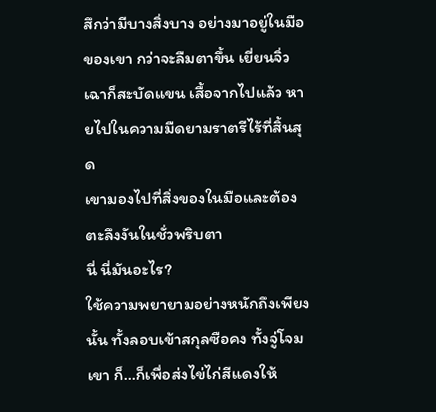สึกว่ามีบางสิ่งบาง อย่างมาอยู่ในมือของเขา กว่าจะลืมตาขึ้น เยี่ยนจิ่วเฉาก็สะบัดแขน เสื้อจากไปแล้ว หายไปในความมืดยามราตรีไร้ที่สิ้นสุด
เขามองไปที่สิ่งของในมือและต้องตะลึงงันในชั่วพริบตา
นี่ นี่มันอะไร?
ใช้ความพยายามอย่างหนักถึงเพียงนั้น ทั้งลอบเข้าสกุลซือคง ทั้งจู่โจมเขา ก็…ก็เพื่อส่งไข่ไก่สีแดงให้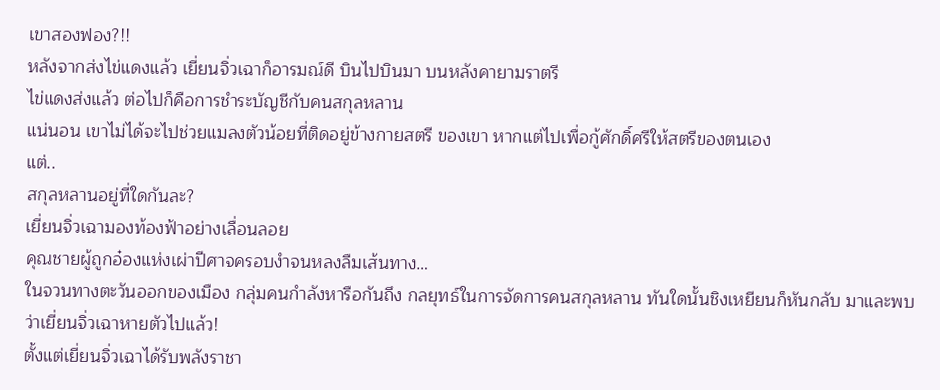เขาสองฟอง?!!
หลังจากส่งไข่แดงแล้ว เยี่ยนจิ่วเฉาก็อารมณ์ดี บินไปบินมา บนหลังคายามราตรี
ไข่แดงส่งแล้ว ต่อไปก็คือการชำระบัญชีกับคนสกุลหลาน
แน่นอน เขาไม่ได้จะไปช่วยแมลงตัวน้อยที่ติดอยู่ข้างกายสตรี ของเขา หากแต่ไปเพื่อกู้ศักดิ์ศรีให้สตรีของตนเอง
แต่..
สกุลหลานอยู่ที่ใดกันละ?
เยี่ยนจิ่วเฉามองท้องฟ้าอย่างเลื่อนลอย
คุณชายผู้ถูกอ๋องแห่งเผ่าปีศาจครอบงำจนหลงลืมเส้นทาง…
ในจวนทางตะวันออกของเมือง กลุ่มคนกำลังหารือกันถึง กลยุทธ์ในการจัดการคนสกุลหลาน ทันใดนั้นชิงเหยียนก็หันกลับ มาและพบว่าเยี่ยนจิ่วเฉาหายตัวไปแล้ว!
ตั้งแต่เยี่ยนจิ่วเฉาได้รับพลังราชา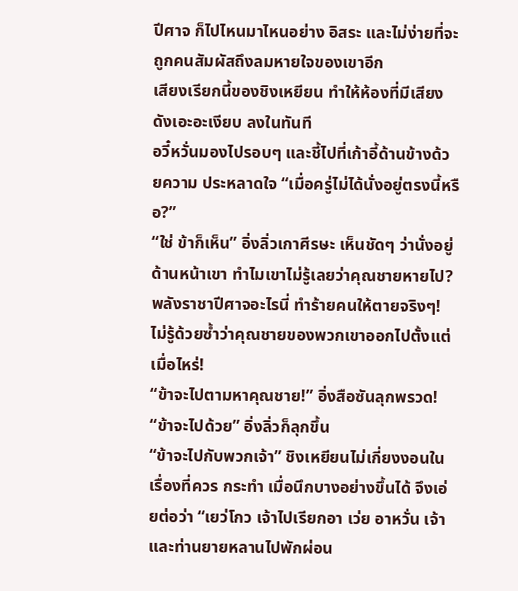ปีศาจ ก็ไปไหนมาไหนอย่าง อิสระ และไม่ง่ายที่จะถูกคนสัมผัสถึงลมหายใจของเขาอีก
เสียงเรียกนี้ของชิงเหยียน ทำให้ห้องที่มีเสียงดังเอะอะเงียบ ลงในทันที
อวี๋หวั่นมองไปรอบๆ และชี้ไปที่เก้าอี้ด้านข้างด้วยความ ประหลาดใจ “เมื่อครู่ไม่ได้นั่งอยู่ตรงนี้หรือ?”
“ใช่ ข้าก็เห็น” อิ่งลิ่วเกาศีรษะ เห็นชัดๆ ว่านั่งอยู่ด้านหน้าเขา ทำไมเขาไม่รู้เลยว่าคุณชายหายไป?
พลังราชาปีศาจอะไรนี่ ทำร้ายคนให้ตายจริงๆ!
ไม่รู้ด้วยซํ้าว่าคุณชายของพวกเขาออกไปตั้งแต่เมื่อไหร่!
“ข้าจะไปตามหาคุณชาย!” อิ่งสือซันลุกพรวด!
“ข้าจะไปด้วย” อิ่งลิ่วก็ลุกขึ้น
“ข้าจะไปกับพวกเจ้า” ชิงเหยียนไม่เกี่ยงงอนในเรื่องที่ควร กระทำ เมื่อนึกบางอย่างขึ้นได้ จึงเอ่ยต่อว่า “เยว่โกว เจ้าไปเรียกอา เว่ย อาหวั่น เจ้าและท่านยายหลานไปพักผ่อน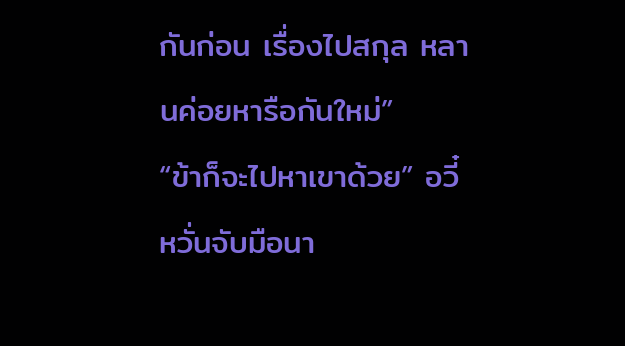กันก่อน เรื่องไปสกุล หลานค่อยหารือกันใหม่”
“ข้าก็จะไปหาเขาด้วย” อวี๋หวั่นจับมือนา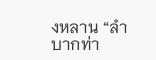งหลาน “ลำบากท่า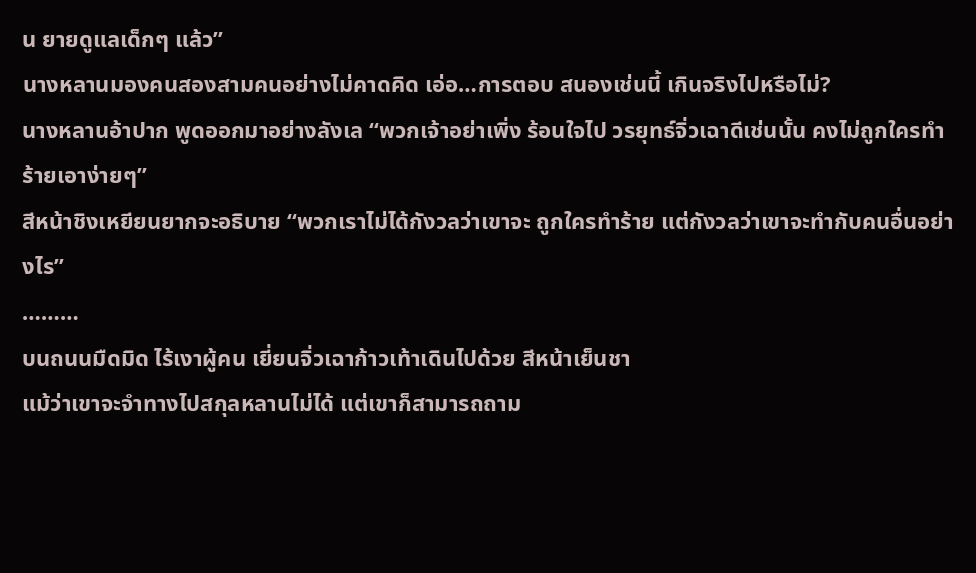น ยายดูแลเด็กๆ แล้ว”
นางหลานมองคนสองสามคนอย่างไม่คาดคิด เอ่อ…การตอบ สนองเช่นนี้ เกินจริงไปหรือไม่?
นางหลานอ้าปาก พูดออกมาอย่างลังเล “พวกเจ้าอย่าเพิ่ง ร้อนใจไป วรยุทธ์จิ่วเฉาดีเช่นนั้น คงไม่ถูกใครทำร้ายเอาง่ายๆ”
สีหน้าชิงเหยียนยากจะอธิบาย “พวกเราไม่ได้กังวลว่าเขาจะ ถูกใครทำร้าย แต่กังวลว่าเขาจะทำกับคนอื่นอย่างไร”
………
บนถนนมืดมิด ไร้เงาผู้คน เยี่ยนจิ่วเฉาก้าวเท้าเดินไปด้วย สีหน้าเย็นชา
แม้ว่าเขาจะจำทางไปสกุลหลานไม่ได้ แต่เขาก็สามารถถาม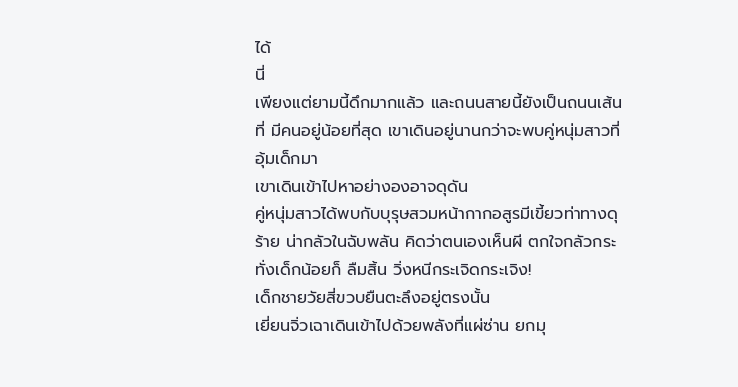ได้
นี่
เพียงแต่ยามนี้ดึกมากแล้ว และถนนสายนี้ยังเป็นถนนเส้นที่ มีคนอยู่น้อยที่สุด เขาเดินอยู่นานกว่าจะพบคู่หนุ่มสาวที่อุ้มเด็กมา
เขาเดินเข้าไปหาอย่างองอาจดุดัน
คู่หนุ่มสาวได้พบกับบุรุษสวมหน้ากากอสูรมีเขี้ยวท่าทางดุร้าย น่ากลัวในฉับพลัน คิดว่าตนเองเห็นผี ตกใจกลัวกระทั่งเด็กน้อยก็ ลืมสิ้น วิ่งหนีกระเจิดกระเจิง!
เด็กชายวัยสี่ขวบยืนตะลึงอยู่ตรงนั้น
เยี่ยนจิ่วเฉาเดินเข้าไปด้วยพลังที่แผ่ซ่าน ยกมุ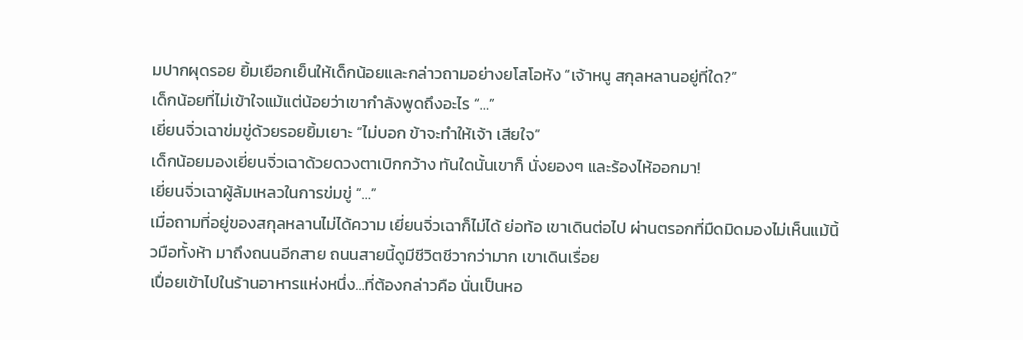มปากผุดรอย ยิ้มเยือกเย็นให้เด็กน้อยและกล่าวถามอย่างยโสโอหัง “เจ้าหนู สกุลหลานอยู่ที่ใด?”
เด็กน้อยที่ไม่เข้าใจแม้แต่น้อยว่าเขากำลังพูดถึงอะไร “…”
เยี่ยนจิ่วเฉาข่มขู่ด้วยรอยยิ้มเยาะ “ไม่บอก ข้าจะทำให้เจ้า เสียใจ”
เด็กน้อยมองเยี่ยนจิ่วเฉาด้วยดวงตาเบิกกว้าง ทันใดนั้นเขาก็ นั่งยองๆ และร้องไห้ออกมา!
เยี่ยนจิ่วเฉาผู้ล้มเหลวในการข่มขู่ “…”
เมื่อถามที่อยู่ของสกุลหลานไม่ได้ความ เยี่ยนจิ่วเฉาก็ไม่ได้ ย่อท้อ เขาเดินต่อไป ผ่านตรอกที่มืดมิดมองไม่เห็นแม้นิ้วมือทั้งห้า มาถึงถนนอีกสาย ถนนสายนี้ดูมีชีวิตชีวากว่ามาก เขาเดินเรื่อย
เปื่อยเข้าไปในร้านอาหารแห่งหนึ่ง…ที่ต้องกล่าวคือ นั่นเป็นหอ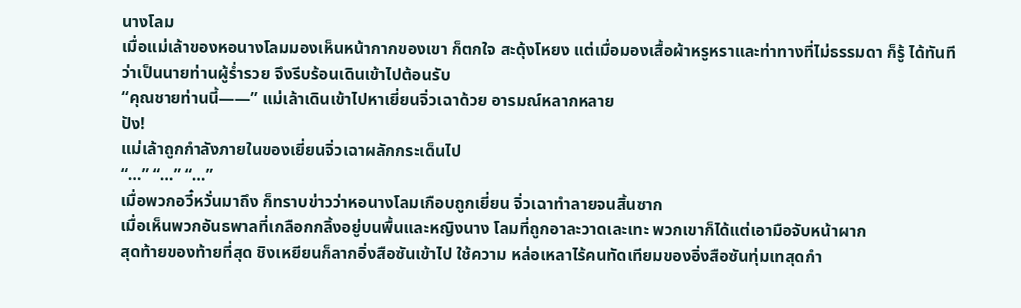นางโลม
เมื่อแม่เล้าของหอนางโลมมองเห็นหน้ากากของเขา ก็ตกใจ สะดุ้งโหยง แต่เมื่อมองเสื้อผ้าหรูหราและท่าทางที่ไม่ธรรมดา ก็รู้ ได้ทันทีว่าเป็นนายท่านผู้รํ่ารวย จึงรีบร้อนเดินเข้าไปต้อนรับ
“คุณชายท่านนี้——” แม่เล้าเดินเข้าไปหาเยี่ยนจิ่วเฉาด้วย อารมณ์หลากหลาย
ปัง!
แม่เล้าถูกกำลังภายในของเยี่ยนจิ่วเฉาผลักกระเด็นไป
“…” “…” “…”
เมื่อพวกอวี๋หวั่นมาถึง ก็ทราบข่าวว่าหอนางโลมเกือบถูกเยี่ยน จิ่วเฉาทำลายจนสิ้นซาก
เมื่อเห็นพวกอันธพาลที่เกลือกกลิ้งอยู่บนพื้นและหญิงนาง โลมที่ถูกอาละวาดเละเทะ พวกเขาก็ได้แต่เอามือจับหน้าผาก
สุดท้ายของท้ายที่สุด ชิงเหยียนก็ลากอิ่งสือซันเข้าไป ใช้ความ หล่อเหลาไร้คนทัดเทียมของอิ่งสือซันทุ่มเทสุดกำ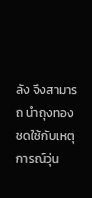ลัง จึงสามารถ นำถุงทองชดใช้กับเหตุการณ์วุ่น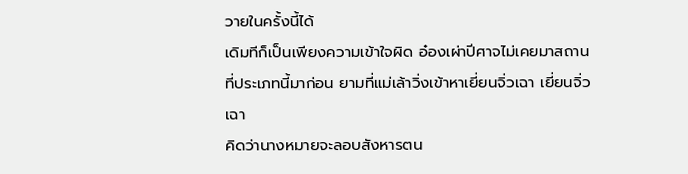วายในครั้งนี้ได้
เดิมทีก็เป็นเพียงความเข้าใจผิด อ๋องเผ่าปีศาจไม่เคยมาสถาน ที่ประเภทนี้มาก่อน ยามที่แม่เล้าวิ่งเข้าหาเยี่ยนจิ่วเฉา เยี่ยนจิ่วเฉา
คิดว่านางหมายจะลอบสังหารตน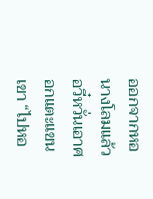ออกจากหอนางโลมแล้ว อวี๋หวั่นเอาศอกแตะแขนเขา “ไปหอ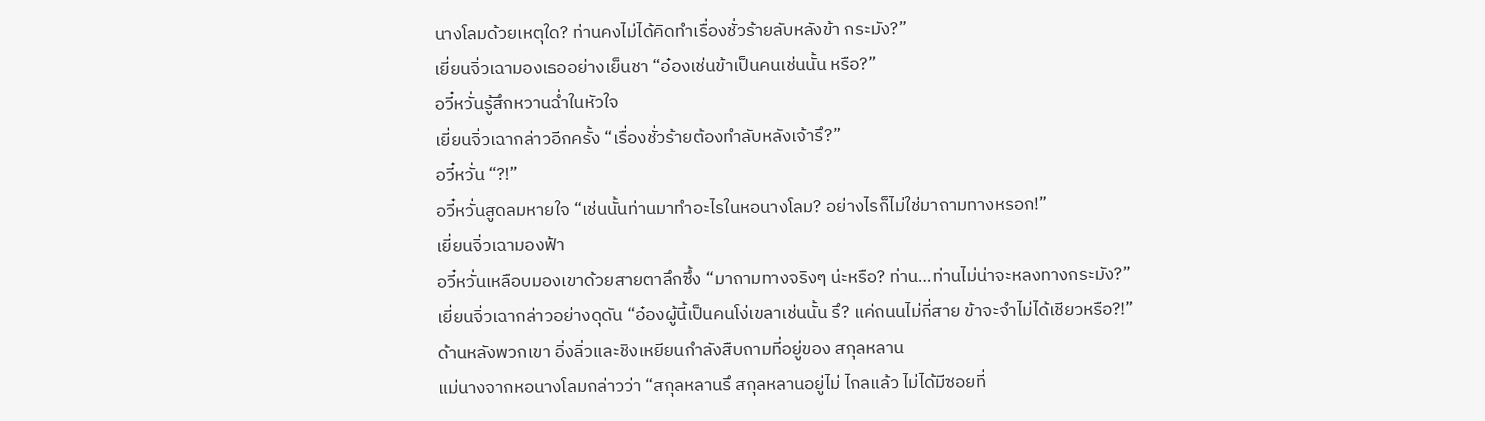นางโลมด้วยเหตุใด? ท่านคงไม่ได้คิดทำเรื่องชั่วร้ายลับหลังข้า กระมัง?”
เยี่ยนจิ่วเฉามองเธออย่างเย็นชา “อ๋องเช่นข้าเป็นคนเช่นนั้น หรือ?”
อวี๋หวั่นรู้สึกหวานฉํ่าในหัวใจ
เยี่ยนจิ่วเฉากล่าวอีกครั้ง “เรื่องชั่วร้ายต้องทำลับหลังเจ้ารึ?”
อวี๋หวั่น “?!”
อวี๋หวั่นสูดลมหายใจ “เช่นนั้นท่านมาทำอะไรในหอนางโลม? อย่างไรก็ไม่ใช่มาถามทางหรอก!”
เยี่ยนจิ่วเฉามองฟ้า
อวี๋หวั่นเหลือบมองเขาด้วยสายตาลึกซึ้ง “มาถามทางจริงๆ น่ะหรือ? ท่าน…ท่านไม่น่าจะหลงทางกระมัง?”
เยี่ยนจิ่วเฉากล่าวอย่างดุดัน “อ๋องผู้นี้เป็นคนโง่เขลาเช่นนั้น รึ? แค่ถนนไม่กี่สาย ข้าจะจำไม่ได้เชียวหรือ?!”
ด้านหลังพวกเขา อิ่งลิ่วและชิงเหยียนกำลังสืบถามที่อยู่ของ สกุลหลาน
แม่นางจากหอนางโลมกล่าวว่า “สกุลหลานรึ สกุลหลานอยู่ไม่ ไกลแล้ว ไม่ได้มีซอยที่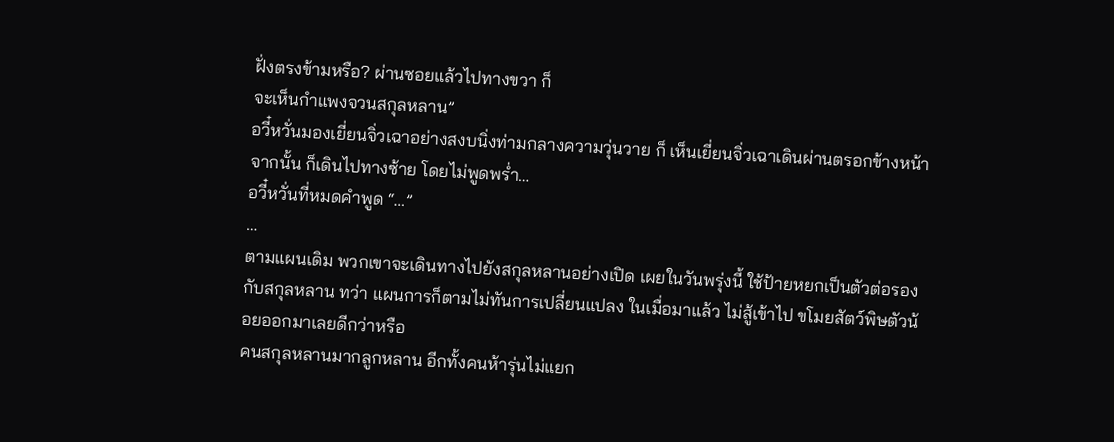ฝั่งตรงข้ามหรือ? ผ่านซอยแล้วไปทางขวา ก็
จะเห็นกำแพงจวนสกุลหลาน”
อวี๋หวั่นมองเยี่ยนจิ่วเฉาอย่างสงบนิ่งท่ามกลางความวุ่นวาย ก็ เห็นเยี่ยนจิ่วเฉาเดินผ่านตรอกข้างหน้า จากนั้น ก็เดินไปทางซ้าย โดยไม่พูดพรํ่า…
อวี๋หวั่นที่หมดคำพูด “…”
…
ตามแผนเดิม พวกเขาจะเดินทางไปยังสกุลหลานอย่างเปิด เผยในวันพรุ่งนี้ ใช้ป้ายหยกเป็นตัวต่อรองกับสกุลหลาน ทว่า แผนการก็ตามไม่ทันการเปลี่ยนแปลง ในเมื่อมาแล้ว ไม่สู้เข้าไป ขโมยสัตว์พิษตัวน้อยออกมาเลยดีกว่าหรือ
คนสกุลหลานมากลูกหลาน อีกทั้งคนห้ารุ่นไม่แยก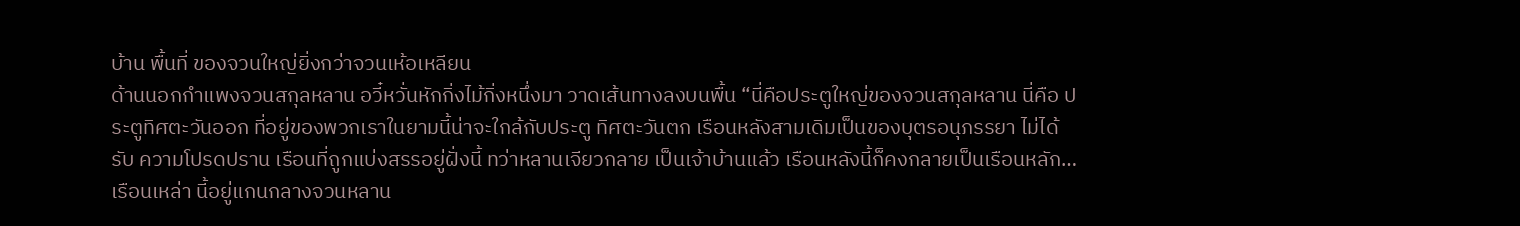บ้าน พื้นที่ ของจวนใหญ่ยิ่งกว่าจวนเห้อเหลียน
ด้านนอกกำแพงจวนสกุลหลาน อวี๋หวั่นหักกิ่งไม้กิ่งหนึ่งมา วาดเส้นทางลงบนพื้น “นี่คือประตูใหญ่ของจวนสกุลหลาน นี่คือ ประตูทิศตะวันออก ที่อยู่ของพวกเราในยามนี้น่าจะใกล้กับประตู ทิศตะวันตก เรือนหลังสามเดิมเป็นของบุตรอนุภรรยา ไม่ได้รับ ความโปรดปราน เรือนที่ถูกแบ่งสรรอยู่ฝั่งนี้ ทว่าหลานเจียวกลาย เป็นเจ้าบ้านแล้ว เรือนหลังนี้ก็คงกลายเป็นเรือนหลัก…เรือนเหล่า นี้อยู่แกนกลางจวนหลาน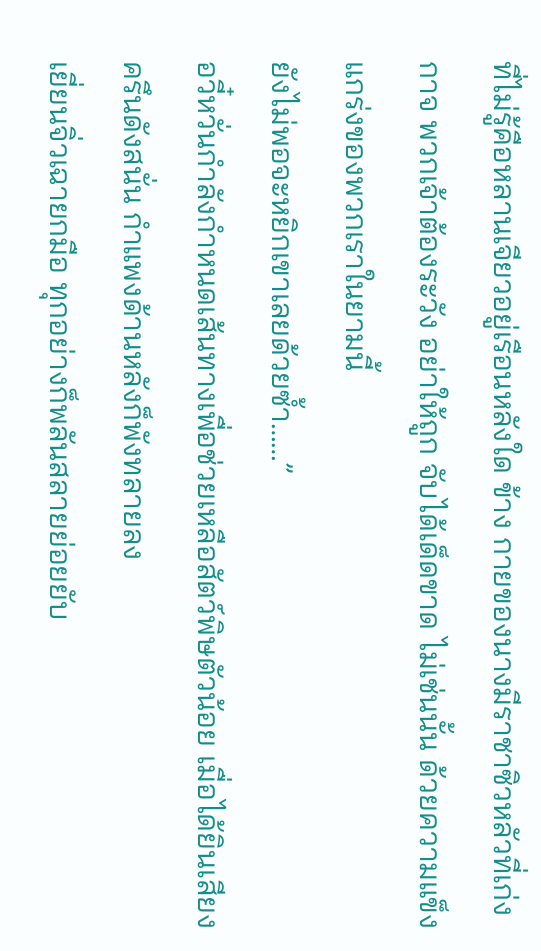ที่ไม่รู้คือหลานเจียวอยู่เรือนหลังใด ข้าง กายของนางมีราชาซิวหลัวที่เก่งกาจ พวกเจ้าต้องระวัง อย่าให้ถูก จับได้เด็ดขาด ไม่เช่นนั้น ด้วยความแข็งแกร่งของพวกเราในยามนี้
ยังไม่พอจะหยิกเขาเลยด้วยซํ้า……”
อวี๋หวั่นกำลังกำหนดเส้นทางเพื่อช่วยเหลือสัตว์พิษตัวน้อย เมื่อได้ยินเสียงครึนดังสนั่น กำแพงด้านหลังก็พังทลายลง
เยี่ยนจิ่วเฉายกมือ ทุกอย่างก็พลันสลายย่อยยับ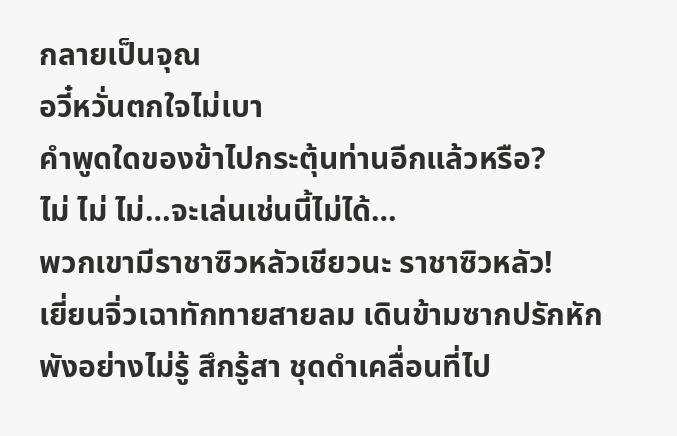กลายเป็นจุณ
อวี๋หวั่นตกใจไม่เบา
คำพูดใดของข้าไปกระตุ้นท่านอีกแล้วหรือ?
ไม่ ไม่ ไม่…จะเล่นเช่นนี้ไม่ได้…
พวกเขามีราชาซิวหลัวเชียวนะ ราชาซิวหลัว!
เยี่ยนจิ่วเฉาทักทายสายลม เดินข้ามซากปรักหักพังอย่างไม่รู้ สึกรู้สา ชุดดำเคลื่อนที่ไป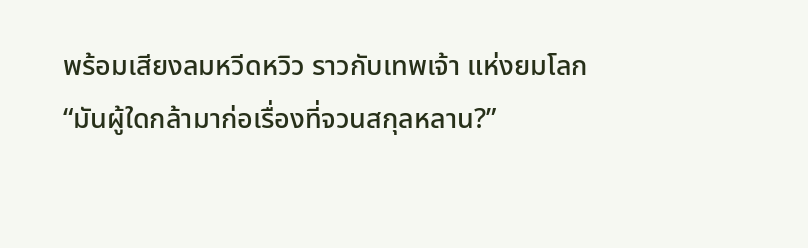พร้อมเสียงลมหวีดหวิว ราวกับเทพเจ้า แห่งยมโลก
“มันผู้ใดกล้ามาก่อเรื่องที่จวนสกุลหลาน?”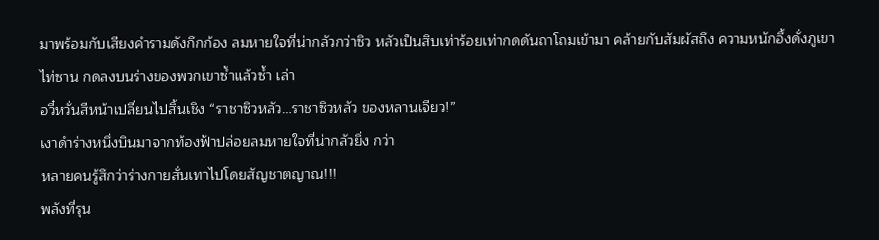มาพร้อมกับเสียงคำรามดังกึกก้อง ลมหายใจที่น่ากลัวกว่าซิว หลัวเป็นสิบเท่าร้อยเท่ากดดันถาโถมเข้ามา คล้ายกับสัมผัสถึง ความหนักอึ้งดั่งภูเขาไท่ซาน กดลงบนร่างของพวกเขาซํ้าแล้วซํ้า เล่า
อวี๋หวั่นสีหน้าเปลี่ยนไปสิ้นเชิง “ราชาซิวหลัว…ราชาซิวหลัว ของหลานเจียว!”
เงาดำร่างหนึ่งบินมาจากท้องฟ้าปล่อยลมหายใจที่น่ากลัวยิ่ง กว่า
หลายคนรู้สึกว่าร่างกายสั่นเทาไปโดยสัญชาตญาณ!!!
พลังที่รุน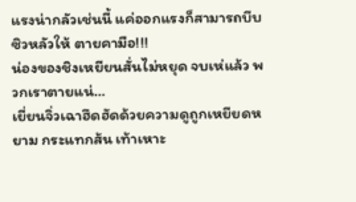แรงน่ากลัวเช่นนี้ แค่ออกแรงก็สามารถบีบซิวหลัวให้ ตายคามือ!!!
น่องของชิงเหยียนสั่นไม่หยุด จบเห่แล้ว พวกเราตายแน่…
เยี่ยนจิ่วเฉาฮึดฮัดด้วยความดูถูกเหยียดหยาม กระแทกส้น เท้าเหาะ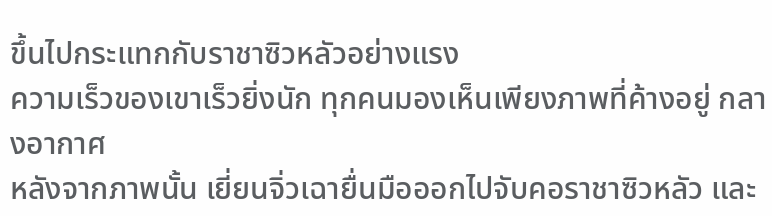ขึ้นไปกระแทกกับราชาซิวหลัวอย่างแรง
ความเร็วของเขาเร็วยิ่งนัก ทุกคนมองเห็นเพียงภาพที่ค้างอยู่ กลางอากาศ
หลังจากภาพนั้น เยี่ยนจิ่วเฉายื่นมือออกไปจับคอราชาซิวหลัว และ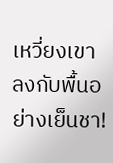เหวี่ยงเขาลงกับพื้นอย่างเย็นชา!